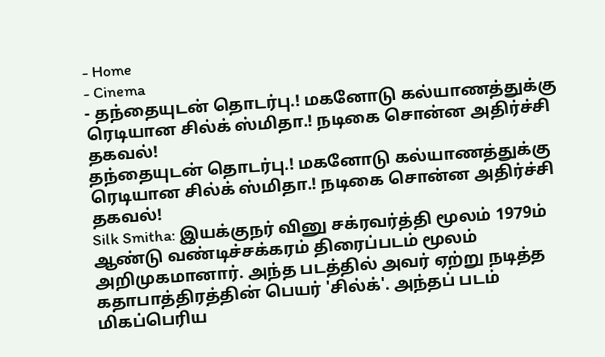- Home
- Cinema
- தந்தையுடன் தொடர்பு.! மகனோடு கல்யாணத்துக்கு ரெடியான சில்க் ஸ்மிதா.! நடிகை சொன்ன அதிர்ச்சி தகவல்!
தந்தையுடன் தொடர்பு.! மகனோடு கல்யாணத்துக்கு ரெடியான சில்க் ஸ்மிதா.! நடிகை சொன்ன அதிர்ச்சி தகவல்!
Silk Smitha: இயக்குநர் வினு சக்ரவர்த்தி மூலம் 1979ம் ஆண்டு வண்டிச்சக்கரம் திரைப்படம் மூலம் அறிமுகமானார். அந்த படத்தில் அவர் ஏற்று நடித்த கதாபாத்திரத்தின் பெயர் 'சில்க்'. அந்தப் படம் மிகப்பெரிய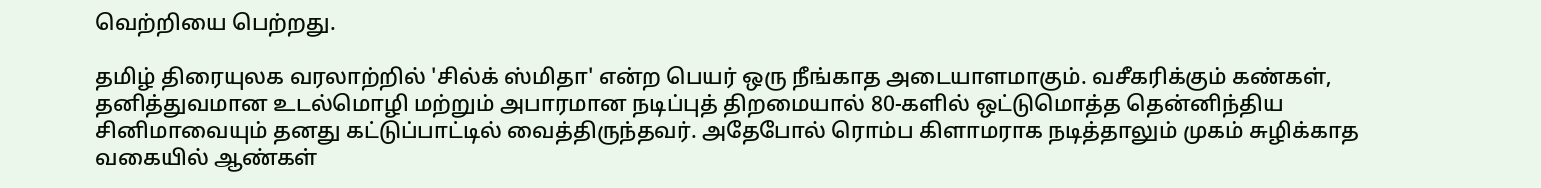வெற்றியை பெற்றது.

தமிழ் திரையுலக வரலாற்றில் 'சில்க் ஸ்மிதா' என்ற பெயர் ஒரு நீங்காத அடையாளமாகும். வசீகரிக்கும் கண்கள், தனித்துவமான உடல்மொழி மற்றும் அபாரமான நடிப்புத் திறமையால் 80-களில் ஒட்டுமொத்த தென்னிந்திய சினிமாவையும் தனது கட்டுப்பாட்டில் வைத்திருந்தவர். அதேபோல் ரொம்ப கிளாமராக நடித்தாலும் முகம் சுழிக்காத வகையில் ஆண்கள்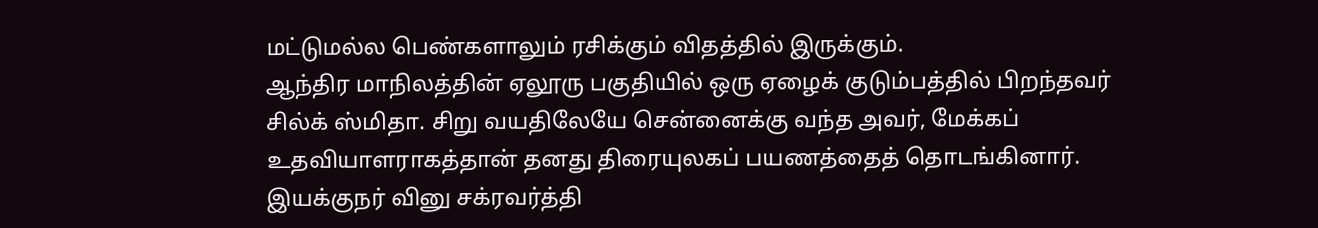மட்டுமல்ல பெண்களாலும் ரசிக்கும் விதத்தில் இருக்கும்.
ஆந்திர மாநிலத்தின் ஏலூரு பகுதியில் ஒரு ஏழைக் குடும்பத்தில் பிறந்தவர் சில்க் ஸ்மிதா. சிறு வயதிலேயே சென்னைக்கு வந்த அவர், மேக்கப் உதவியாளராகத்தான் தனது திரையுலகப் பயணத்தைத் தொடங்கினார். இயக்குநர் வினு சக்ரவர்த்தி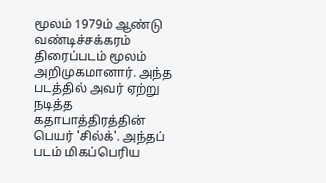மூலம் 1979ம் ஆண்டு வண்டிச்சக்கரம் திரைப்படம் மூலம் அறிமுகமானார். அந்த படத்தில் அவர் ஏற்று நடித்த கதாபாத்திரத்தின் பெயர் 'சில்க்'. அந்தப் படம் மிகப்பெரிய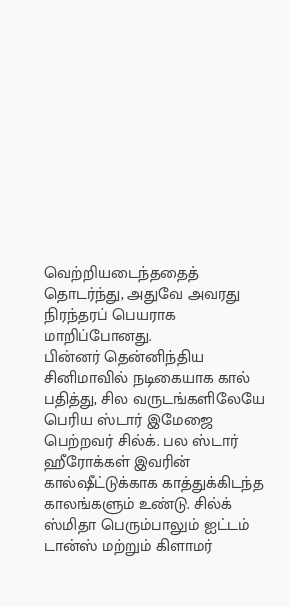வெற்றியடைந்ததைத் தொடர்ந்து, அதுவே அவரது நிரந்தரப் பெயராக மாறிப்போனது.
பின்னர் தென்னிந்திய சினிமாவில் நடிகையாக கால் பதித்து, சில வருடங்களிலேயே பெரிய ஸ்டார் இமேஜை பெற்றவர் சில்க். பல ஸ்டார் ஹீரோக்கள் இவரின் கால்ஷீட்டுக்காக காத்துக்கிடந்த காலங்களும் உண்டு. சில்க் ஸ்மிதா பெரும்பாலும் ஐட்டம் டான்ஸ் மற்றும் கிளாமர்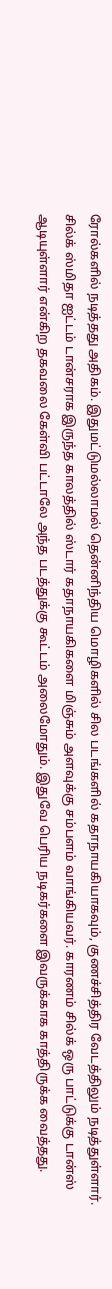ரோல்களில் நடித்தது அதிகம். இதுமட்டுமல்லாமல் தென்னிந்திய மொழிகளில் சில படங்களில் கதாநாயகியாகவும், குணச்சித்திர வேடத்திலும் நடித்துள்ளார். சில்க் ஸ்மிதா ஐட்டம் டான்சராக இருந்த காலத்தில் ஸ்டார் கதாநாயகிகளை மிஞ்சும் அளவுக்கு சம்பளம் வாங்கியவர். காரணம் சில்க் ஒரு பாட்டுக்கு டான்ஸ் ஆடியுள்ளார் என்கிற தகவலை கேள்வி பட்டாலே அந்த படத்துக்கு கூட்டம் அலைமோதும். இதுவே பெரிய நடிகர்களை இவருக்காக காத்திருக்க வைத்தது.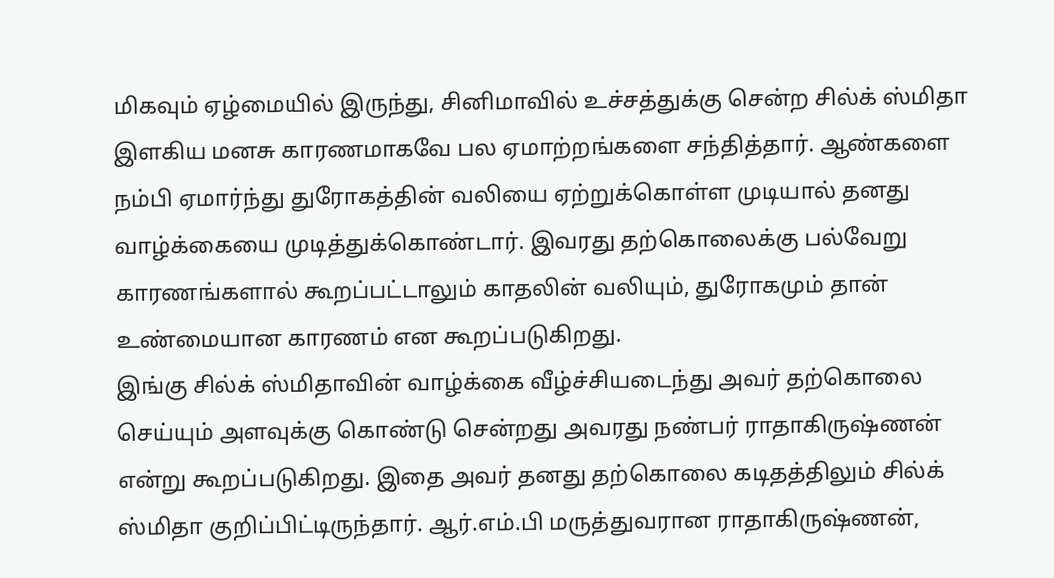மிகவும் ஏழ்மையில் இருந்து, சினிமாவில் உச்சத்துக்கு சென்ற சில்க் ஸ்மிதா இளகிய மனசு காரணமாகவே பல ஏமாற்றங்களை சந்தித்தார். ஆண்களை நம்பி ஏமார்ந்து துரோகத்தின் வலியை ஏற்றுக்கொள்ள முடியால் தனது வாழ்க்கையை முடித்துக்கொண்டார். இவரது தற்கொலைக்கு பல்வேறு காரணங்களால் கூறப்பட்டாலும் காதலின் வலியும், துரோகமும் தான் உண்மையான காரணம் என கூறப்படுகிறது.
இங்கு சில்க் ஸ்மிதாவின் வாழ்க்கை வீழ்ச்சியடைந்து அவர் தற்கொலை செய்யும் அளவுக்கு கொண்டு சென்றது அவரது நண்பர் ராதாகிருஷ்ணன் என்று கூறப்படுகிறது. இதை அவர் தனது தற்கொலை கடிதத்திலும் சில்க் ஸ்மிதா குறிப்பிட்டிருந்தார். ஆர்.எம்.பி மருத்துவரான ராதாகிருஷ்ணன்,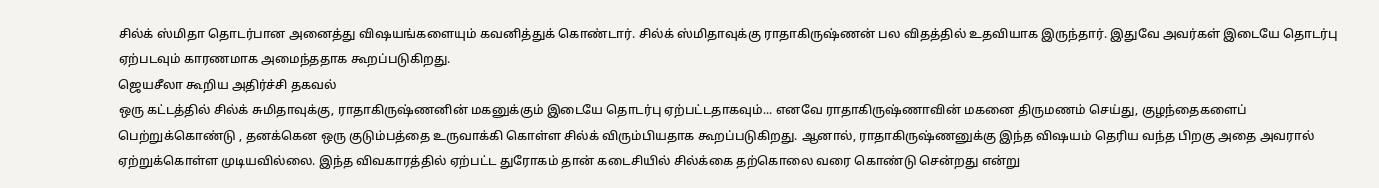சில்க் ஸ்மிதா தொடர்பான அனைத்து விஷயங்களையும் கவனித்துக் கொண்டார். சில்க் ஸ்மிதாவுக்கு ராதாகிருஷ்ணன் பல விதத்தில் உதவியாக இருந்தார். இதுவே அவர்கள் இடையே தொடர்பு ஏற்படவும் காரணமாக அமைந்ததாக கூறப்படுகிறது.
ஜெயசீலா கூறிய அதிர்ச்சி தகவல்
ஒரு கட்டத்தில் சில்க் சுமிதாவுக்கு, ராதாகிருஷ்ணனின் மகனுக்கும் இடையே தொடர்பு ஏற்பட்டதாகவும்... எனவே ராதாகிருஷ்ணாவின் மகனை திருமணம் செய்து, குழந்தைகளைப் பெற்றுக்கொண்டு , தனக்கென ஒரு குடும்பத்தை உருவாக்கி கொள்ள சில்க் விரும்பியதாக கூறப்படுகிறது. ஆனால், ராதாகிருஷ்ணனுக்கு இந்த விஷயம் தெரிய வந்த பிறகு அதை அவரால் ஏற்றுக்கொள்ள முடியவில்லை. இந்த விவகாரத்தில் ஏற்பட்ட துரோகம் தான் கடைசியில் சில்க்கை தற்கொலை வரை கொண்டு சென்றது என்று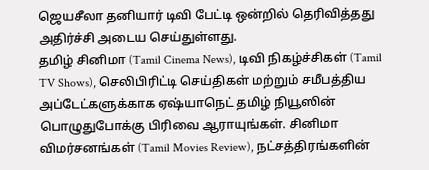ஜெயசீலா தனியார் டிவி பேட்டி ஒன்றில் தெரிவித்தது அதிர்ச்சி அடைய செய்துள்ளது.
தமிழ் சினிமா (Tamil Cinema News), டிவி நிகழ்ச்சிகள் (Tamil TV Shows), செலிபிரிட்டி செய்திகள் மற்றும் சமீபத்திய அப்டேட்களுக்காக ஏஷ்யாநெட் தமிழ் நியூஸின் பொழுதுபோக்கு பிரிவை ஆராயுங்கள். சினிமா விமர்சனங்கள் (Tamil Movies Review), நட்சத்திரங்களின்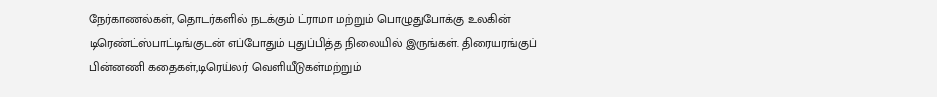நேர்காணல்கள், தொடர்களில் நடக்கும் ட்ராமா மற்றும் பொழுதுபோக்கு உலகின் டிரெண்ட்ஸ்பாட்டிங்குடன் எப்போதும் புதுப்பித்த நிலையில் இருங்கள். திரையரங்குப் பின்னணி கதைகள்,டிரெய்லர் வெளியீடுகள்மற்றும்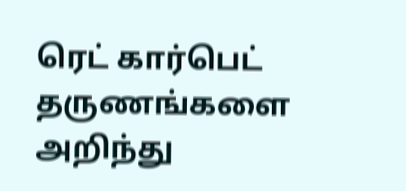ரெட் கார்பெட் தருணங்களை அறிந்து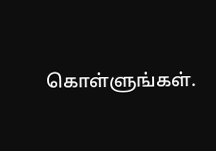கொள்ளுங்கள்.